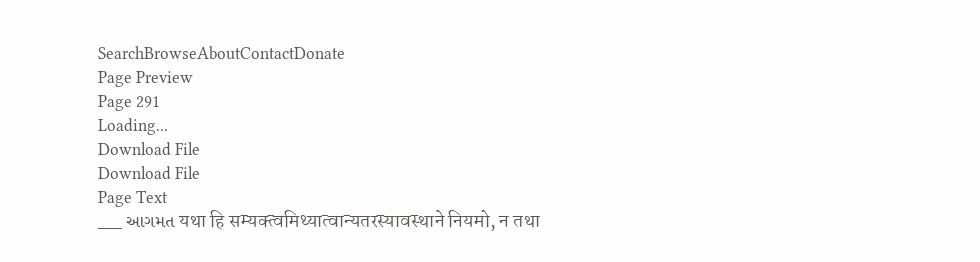SearchBrowseAboutContactDonate
Page Preview
Page 291
Loading...
Download File
Download File
Page Text
___ આગમત यथा हि सम्यक्त्वमिथ्यात्वान्यतरस्यावस्थाने नियमो, न तथा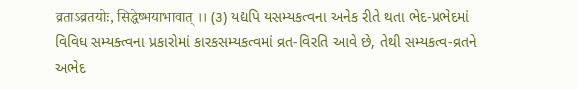व्रताऽव्रतयोः, सिद्धेष्भयाभावात् ।। (૩) યદ્યપિ યસમ્યકત્વના અનેક રીતે થતા ભેદ-પ્રભેદમાં વિવિધ સમ્યક્ત્વના પ્રકારોમાં કારકસમ્યકત્વમાં વ્રત-વિરતિ આવે છે, તેથી સમ્યકત્વ-વ્રતને અભેદ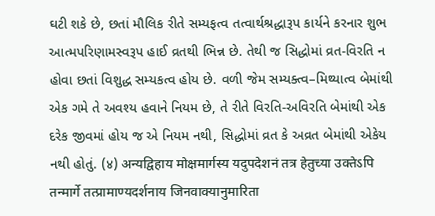ઘટી શકે છે, છતાં મૌલિક રીતે સમ્યફત્વ તત્વાર્થશ્રદ્ધારૂપ કાર્યને કરનાર શુભ આત્મપરિણામસ્વરૂપ હાઈ વ્રતથી ભિન્ન છે. તેથી જ સિદ્ધોમાં વ્રત-વિરતિ ન હોવા છતાં વિશુદ્ધ સમ્યકત્વ હોય છે. વળી જેમ સમ્યક્ત્વ–મિથ્યાત્વ બેમાંથી એક ગમે તે અવશ્ય હવાને નિયમ છે, તે રીતે વિરતિ-અવિરતિ બેમાંથી એક દરેક જીવમાં હોય જ એ નિયમ નથી, સિદ્ધોમાં વ્રત કે અવ્રત બેમાંથી એકેય નથી હોતું. (४) अन्यद्विहाय मोक्षमार्गस्य यदुपदेशनं तत्र हेतुच्या उक्तेऽपि तन्मार्गे तत्प्रामाण्यदर्शनाय जिनवाक्यानुमारिता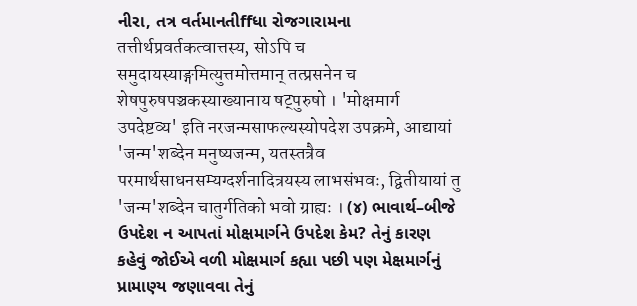નીરા, તત્ર વર્તમાનતીffધા રોજગારામના तत्तीर्थप्रवर्तकत्वात्तस्य, सोऽपि च समुदायस्याङ्गमित्युत्तमोत्तमान् तत्प्रसनेन च शेषपुरुषपञ्चकस्याख्यानाय षट्पुरुषो । 'मोक्षमार्ग उपदेष्टव्य' इति नरजन्मसाफल्यस्योपदेश उपक्रमे, आद्यायां 'जन्म'शब्देन मनुष्यजन्म, यतस्तत्रैव परमार्थसाधनसम्यग्दर्शनादित्रयस्य लाभसंभवः, द्वितीयायां तु 'जन्म'शब्देन चातुर्गतिको भवो ग्राह्यः । (૪) ભાવાર્થ–બીજે ઉપદેશ ન આપતાં મોક્ષમાર્ગને ઉપદેશ કેમ? તેનું કારણ કહેવું જોઈએ વળી મોક્ષમાર્ગ કહ્યા પછી પણ મેક્ષમાર્ગનું પ્રામાણ્ય જણાવવા તેનું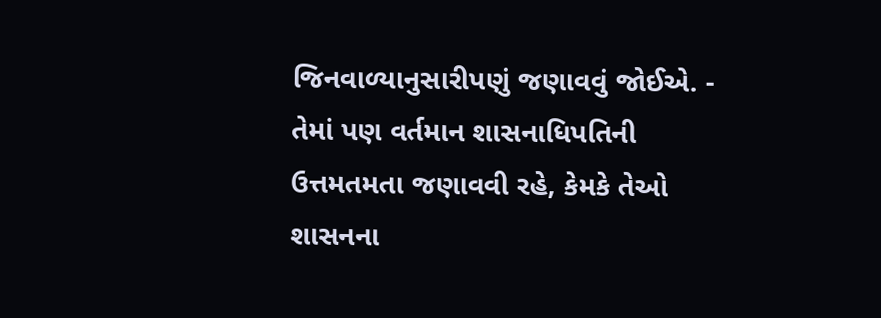જિનવાળ્યાનુસારીપણું જણાવવું જોઈએ. - તેમાં પણ વર્તમાન શાસનાધિપતિની ઉત્તમતમતા જણાવવી રહે, કેમકે તેઓ શાસનના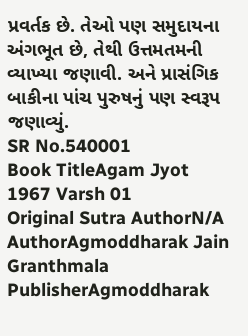પ્રવર્તક છે. તેઓ પણ સમુદાયના અંગભૂત છે, તેથી ઉત્તમતમની વ્યાખ્યા જણાવી. અને પ્રાસંગિક બાકીના પાંચ પુરુષનું પણ સ્વરૂપ જણાવ્યું.
SR No.540001
Book TitleAgam Jyot 1967 Varsh 01
Original Sutra AuthorN/A
AuthorAgmoddharak Jain Granthmala
PublisherAgmoddharak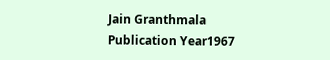Jain Granthmala
Publication Year1967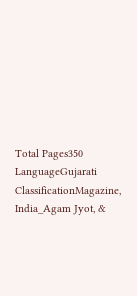Total Pages350
LanguageGujarati
ClassificationMagazine, India_Agam Jyot, &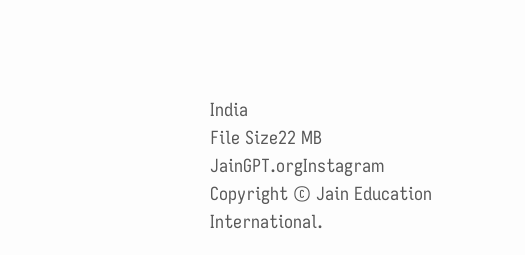India
File Size22 MB
JainGPT.orgInstagram
Copyright © Jain Education International.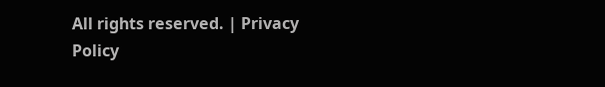All rights reserved. | Privacy Policy